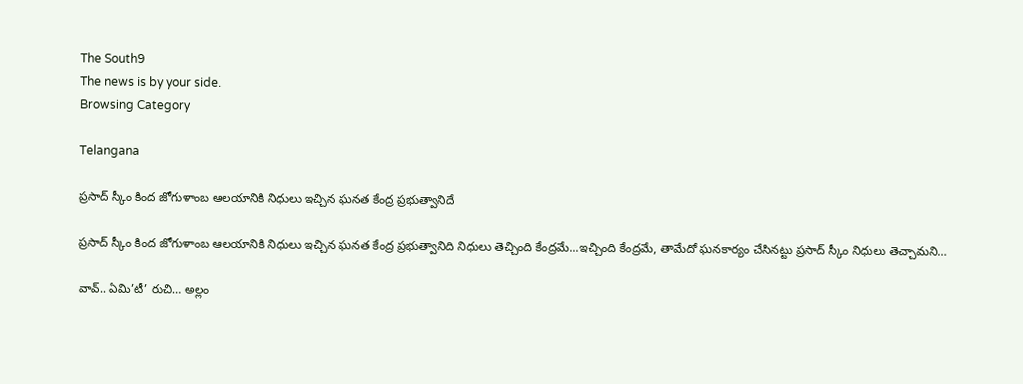The South9
The news is by your side.
Browsing Category

Telangana

ప్రసాద్ స్కీం కింద జోగుళాంబ ఆలయానికి నిధులు ఇచ్చిన ఘనత కేంద్ర ప్రభుత్వానిదే

ప్రసాద్ స్కీం కింద జోగుళాంబ ఆలయానికి నిధులు ఇచ్చిన ఘనత కేంద్ర ప్రభుత్వానిది నిధులు తెచ్చింది కేంద్రమే...ఇచ్చింది కేంద్రమే, తామేదో ఘనకార్యం చేసినట్టు ప్రసాద్ స్కీం నిధులు తెచ్చామని…

వావ్.. ఏమి’టీ’ రుచి… అల్లం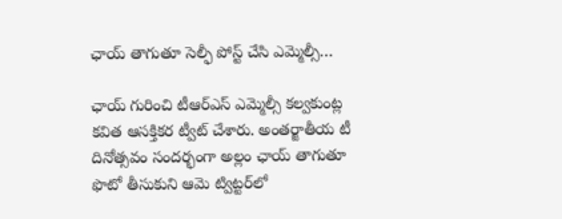ఛాయ్ తాగుతూ సెల్ఫీ పోస్ట్ చేసి ఎమ్మెల్సీ…

ఛాయ్ గురించి టీఆర్ఎస్ ఎమ్మెల్సీ కల్వకుంట్ల కవిత ఆసక్తికర ట్వీట్ చేశారు. అంతర్జాతీయ టీ దినోత్సవం సందర్భంగా అల్లం ఛాయ్ తాగుతూ ఫొటో తీసుకుని ఆమె ట్విట్టర్‌లో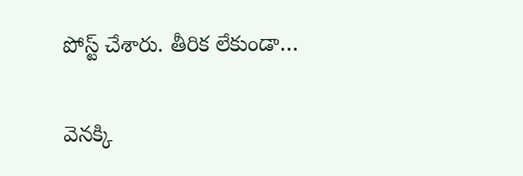పోస్ట్ చేశారు. తీరిక లేకుండా…

వెనక్కి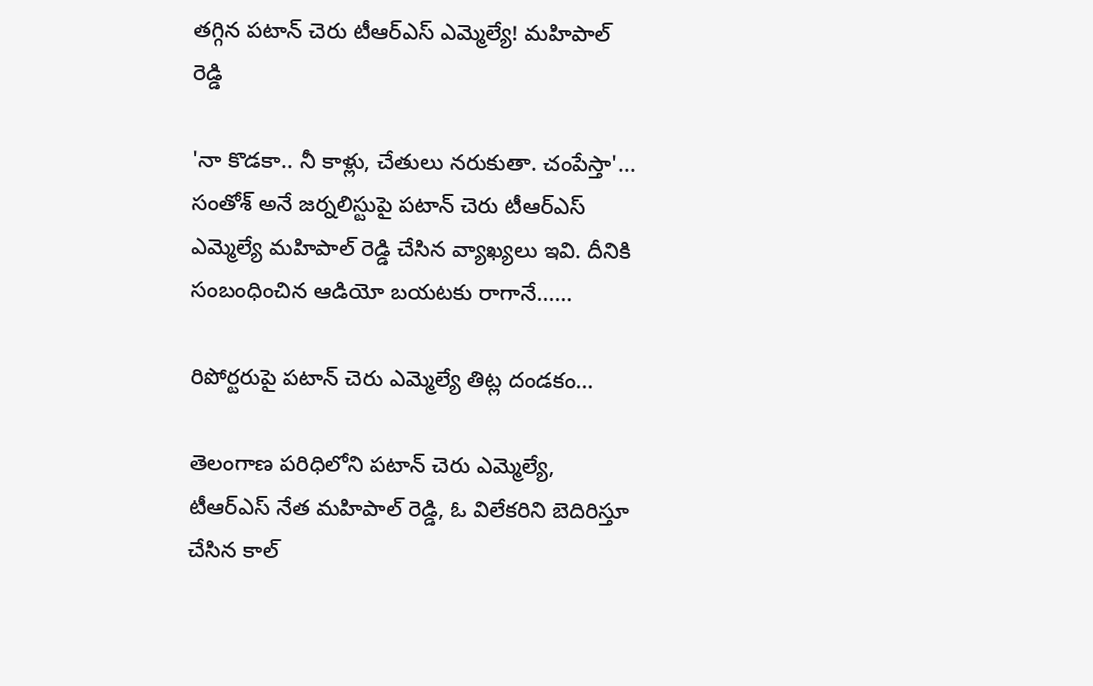తగ్గిన పటాన్ చెరు టీఆర్ఎస్ ఎమ్మెల్యే! మహిపాల్ రెడ్డి

'నా కొడకా.. నీ కాళ్లు, చేతులు నరుకుతా. చంపేస్తా'... సంతోశ్ అనే జర్నలిస్టుపై పటాన్ చెరు టీఆర్ఎస్ ఎమ్మెల్యే మహిపాల్ రెడ్డి చేసిన వ్యాఖ్యలు ఇవి. దీనికి సంబంధించిన ఆడియో బయటకు రాగానే...…

రిపోర్టరుపై పటాన్ చెరు ఎమ్మెల్యే తిట్ల దండకం…

తెలంగాణ పరిధిలోని పటాన్ చెరు ఎమ్మెల్యే, టీఆర్ఎస్ నేత మహిపాల్ రెడ్డి, ఓ విలేకరిని బెదిరిస్తూ చేసిన కాల్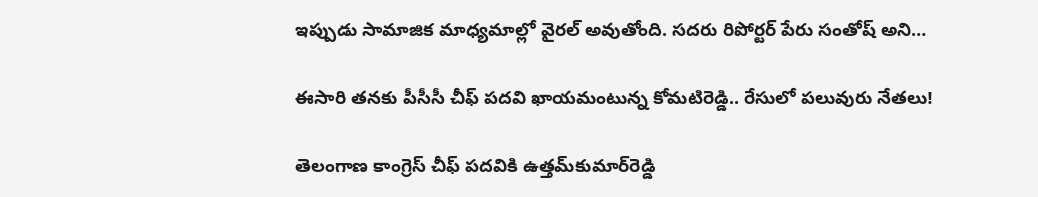ఇప్పుడు సామాజిక మాధ్యమాల్లో వైరల్ అవుతోంది. సదరు రిపోర్టర్ పేరు సంతోష్ అని…

ఈసారి తనకు పీసీసీ చీఫ్ పదవి ఖాయమంటున్న కోమటిరెడ్డి.. రేసులో పలువురు నేతలు!

తెలంగాణ కాంగ్రెస్ చీఫ్ పదవికి ఉత్తమ్‌కుమార్‌రెడ్డి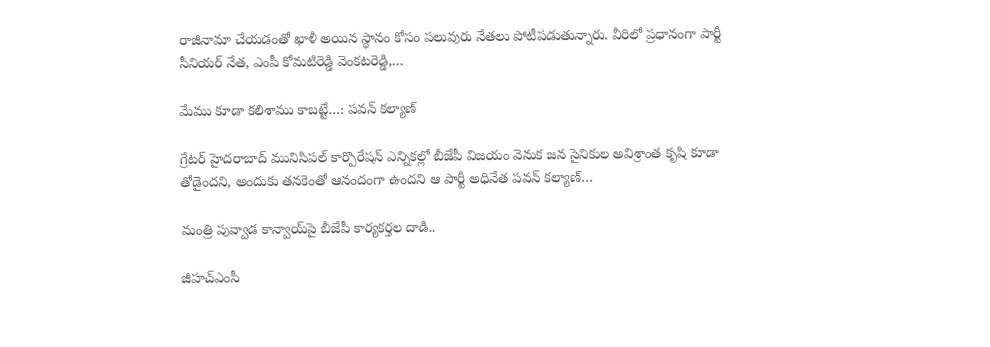రాజీనామా చేయడంతో ఖాళీ అయిన స్థానం కోసం పలువురు నేతలు పోటీపడుతున్నారు. వీరిలో ప్రధానంగా పార్టీ సీనియర్ నేత, ఎంపీ కోమటిరెడ్డి వెంకటరెడ్డి,…

మేము కూడా కలిశాము కాబట్టే…: పవన్ కల్యాణ్

గ్రేటర్ హైదరాబాద్ మునిసిపల్ కార్పొరేషన్ ఎన్నికల్లో బీజేపీ విజయం వెనుక జన సైనికుల అవిశ్రాంత కృషి కూడా తోడైందని, అందుకు తనకెంతో ఆనందంగా ఉందని ఆ పార్టీ అధినేత పవన్ కల్యాణ్…

మంత్రి పువ్వాడ కాన్వాయ్‌పై బీజేపీ కార్యకర్తల దాడి..

జీహచ్ఎంసీ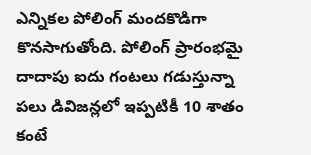ఎన్నికల పోలింగ్ మందకొడిగా కొనసాగుతోంది. పోలింగ్ ప్రారంభమై దాదాపు ఐదు గంటలు గడుస్తున్నా పలు డివిజన్లలో ఇప్పటికీ 10 శాతం కంటే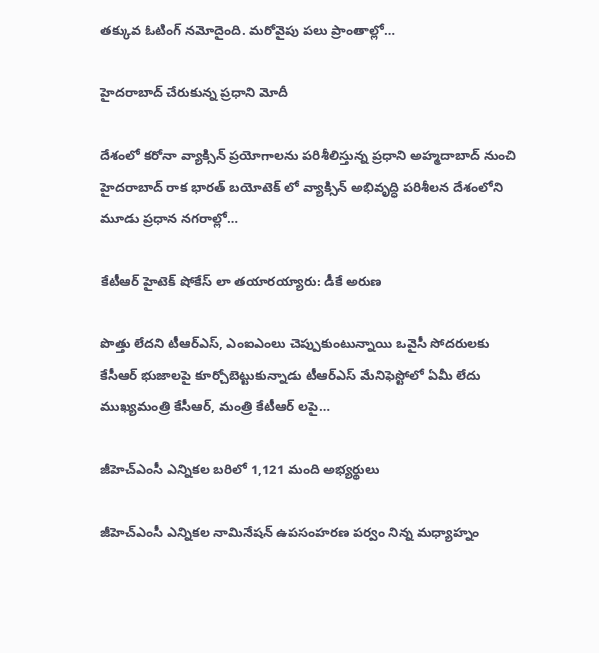తక్కువ ఓటింగ్ నమోదైంది. మరోవైపు పలు ప్రాంతాల్లో…

హైదరాబాద్ చేరుకున్న ప్రధాని మోదీ

దేశంలో కరోనా వ్యాక్సిన్ ప్రయోగాలను పరిశీలిస్తున్న ప్రధాని అహ్మదాబాద్ నుంచి హైదరాబాద్ రాక భారత్ బయోటెక్ లో వ్యాక్సిన్ అభివృద్ధి పరిశీలన దేశంలోని మూడు ప్రధాన నగరాల్లో…

కేటీఆర్ హైటెక్ షోకేస్ లా తయారయ్యారు: డీకే అరుణ

పొత్తు లేదని టీఆర్ఎస్, ఎంఐఎంలు చెప్పుకుంటున్నాయి ఒవైసీ సోదరులకు కేసీఆర్ భుజాలపై కూర్చోబెట్టుకున్నాడు టీఆర్ఎస్ మేనిఫెస్టోలో ఏమీ లేదు ముఖ్యమంత్రి కేసీఆర్, మంత్రి కేటీఆర్ లపై…

జీహెచ్ఎంసీ ఎన్నికల బరిలో 1,121 మంది అభ్యర్థులు

జీహెచ్ఎంసీ ఎన్నికల నామినేషన్ ఉపసంహరణ పర్వం నిన్న మధ్యాహ్నం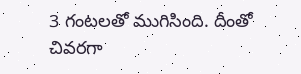3 గంటలతో ముగిసింది. దీంతో చివరగా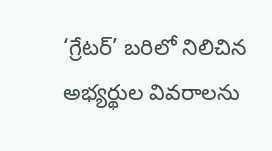‘గ్రేటర్’ బరిలో నిలిచిన అభ్యర్థుల వివరాలను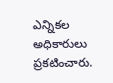ఎన్నికల అధికారులు ప్రకటించారు.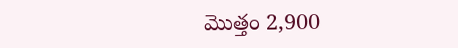మొత్తం 2,900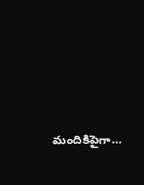మందికిపైగా…